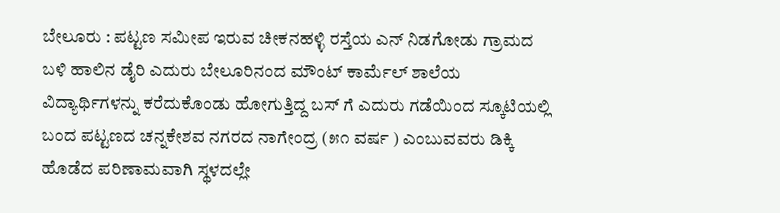ಬೇಲೂರು : ಪಟ್ಟಣ ಸಮೀಪ ಇರುವ ಚೀಕನಹಳ್ಳಿ ರಸ್ತೆಯ ಎನ್ ನಿಡಗೋಡು ಗ್ರಾಮದ ಬಳಿ ಹಾಲಿನ ಡೈರಿ ಎದುರು ಬೇಲೂರಿನಂದ ಮೌಂಟ್ ಕಾರ್ಮೆಲ್ ಶಾಲೆಯ ವಿದ್ಯಾರ್ಥಿಗಳನ್ನು ಕರೆದುಕೊಂಡು ಹೋಗುತ್ತಿದ್ದ ಬಸ್ ಗೆ ಎದುರು ಗಡೆಯಿಂದ ಸ್ಕೂಟಿಯಲ್ಲಿ ಬಂದ ಪಟ್ಟಣದ ಚನ್ನಕೇಶವ ನಗರದ ನಾಗೇಂದ್ರ (೫೧ ವರ್ಷ ) ಎಂಬುವವರು ಡಿಕ್ಕಿ ಹೊಡೆದ ಪರಿಣಾಮವಾಗಿ ಸ್ಥಳದಲ್ಲೇ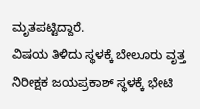ಮೃತಪಟ್ಟಿದ್ದಾರೆ.
ವಿಷಯ ತಿಳಿದು ಸ್ಥಳಕ್ಕೆ ಬೇಲೂರು ವೃತ್ತ ನಿರೀಕ್ಷಕ ಜಯಪ್ರಕಾಶ್ ಸ್ಥಳಕ್ಕೆ ಭೇಟಿ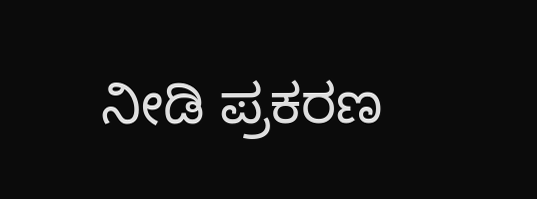ನೀಡಿ ಪ್ರಕರಣ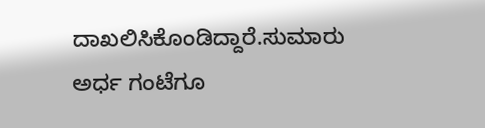ದಾಖಲಿಸಿಕೊಂಡಿದ್ದಾರೆ.ಸುಮಾರು ಅರ್ಧ ಗಂಟೆಗೂ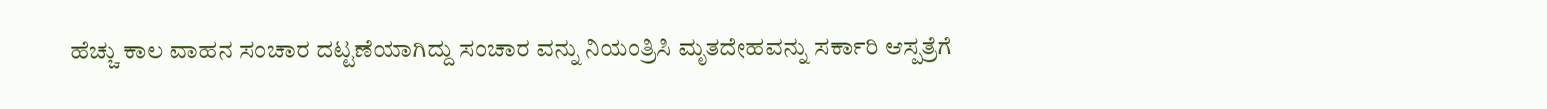ಹೆಚ್ಚು ಕಾಲ ವಾಹನ ಸಂಚಾರ ದಟ್ಟಣೆಯಾಗಿದ್ದು ಸಂಚಾರ ವನ್ನು ನಿಯಂತ್ರಿಸಿ ಮೃತದೇಹವನ್ನು ಸರ್ಕಾರಿ ಆಸ್ಪತ್ರೆಗೆ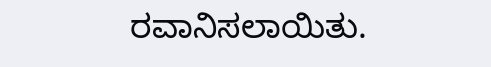ರವಾನಿಸಲಾಯಿತು.